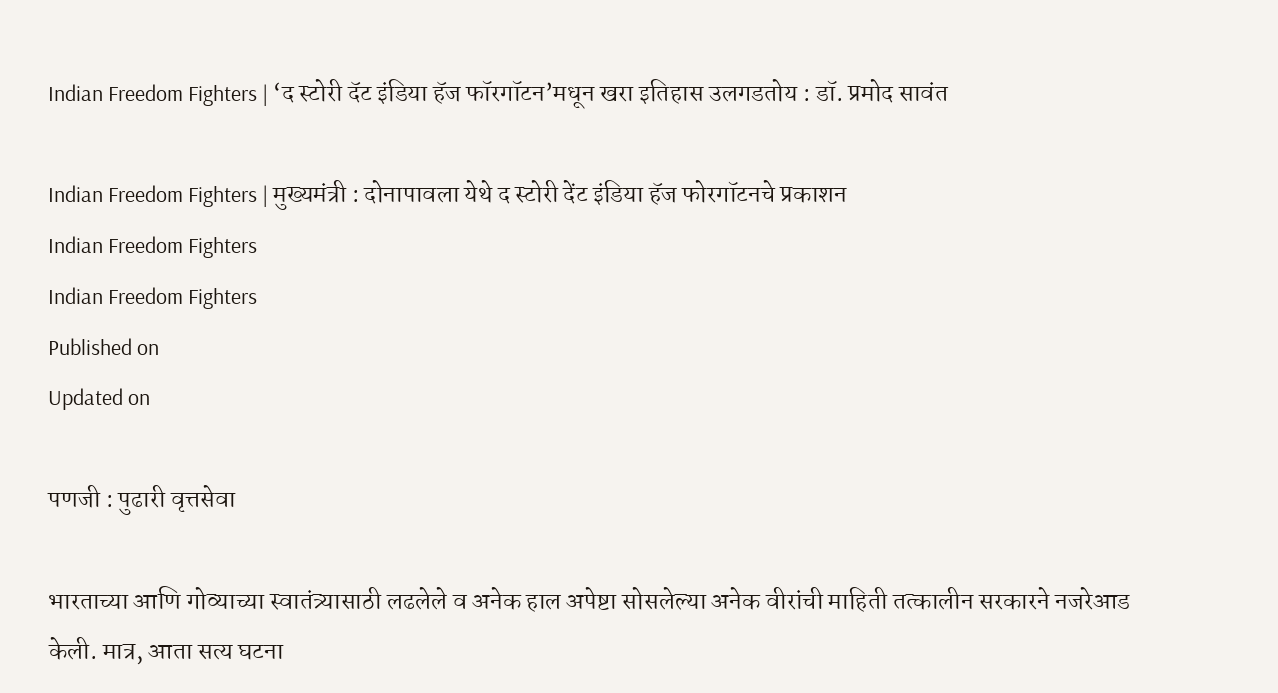Indian Freedom Fighters | ‘द स्टोरी दॅट इंडिया हॅज फॉरगॉटन’मधून खरा इतिहास उलगडतोय : डॉ. प्रमोद सावंत

Indian Freedom Fighters | मुख्यमंत्री : दोनापावला येथे द स्टोरी देंट इंडिया हॅज फोरगॉटनचे प्रकाशन
Indian Freedom Fighters
Indian Freedom Fighters
Published on
Updated on

पणजी : पुढारी वृत्तसेवा

भारताच्या आणि गोव्याच्या स्वातंत्र्यासाठी लढलेले व अनेक हाल अपेष्टा सोसलेल्या अनेक वीरांची माहिती तत्कालीन सरकारने नजरेआड केली. मात्र, आता सत्य घटना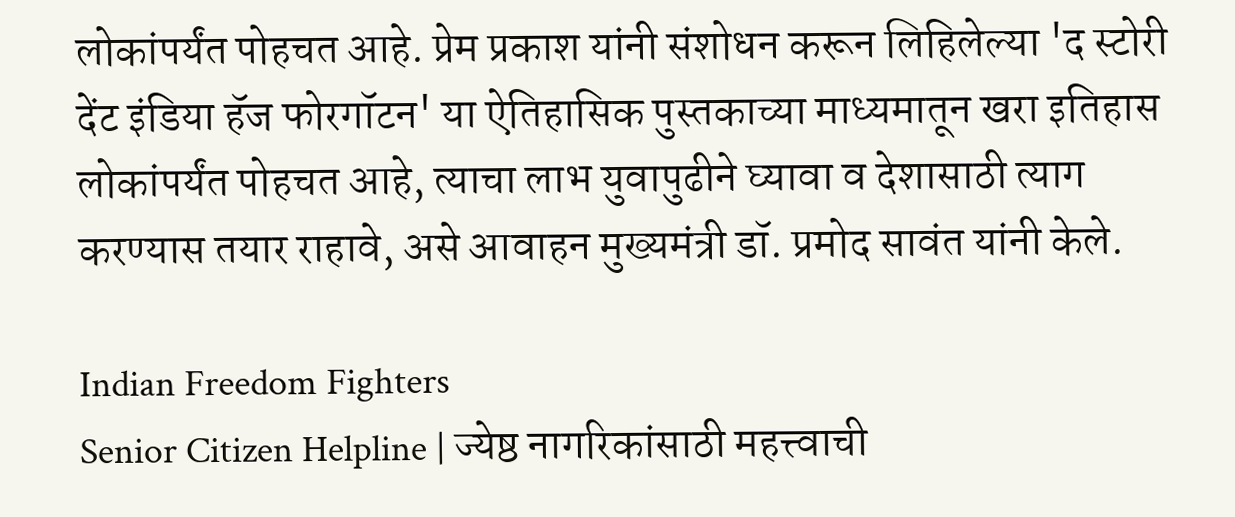लोकांपर्यंत पोहचत आहे. प्रेम प्रकाश यांनी संशोधन करून लिहिलेल्या 'द स्टोरी देंट इंडिया हॅज फोरगॉटन' या ऐतिहासिक पुस्तकाच्या माध्यमातून खरा इतिहास लोकांपर्यंत पोहचत आहे, त्याचा लाभ युवापुढीने घ्यावा व देशासाठी त्याग करण्यास तयार राहावे, असे आवाहन मुख्यमंत्री डॉ. प्रमोद सावंत यांनी केले.

Indian Freedom Fighters
Senior Citizen Helpline | ज्येष्ठ नागरिकांसाठी महत्त्वाची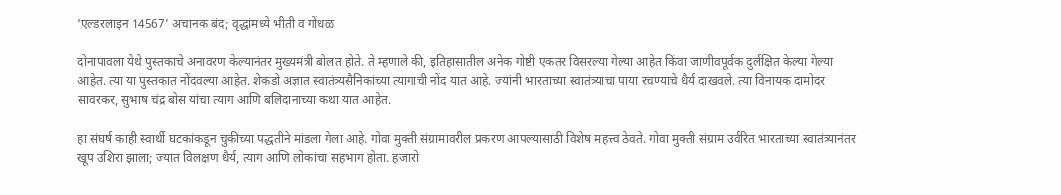‘एल्डरलाइन 14567’ अचानक बंद; वृद्धांमध्ये भीती व गोंधळ

दोनापावला येथे पुस्तकाचे अनावरण केल्यानंतर मुख्यमंत्री बोलत होते. ते म्हणाले की, इतिहासातील अनेक गोष्टी एकतर विसरल्या गेल्या आहेत किंवा जाणीवपूर्वक दुर्लक्षित केल्या गेल्या आहेत. त्या या पुस्तकात नोंदवल्या आहेत. शेकडो अज्ञात स्वातंत्र्यसैनिकांच्या त्यागाची नोंद यात आहे. ज्यांनी भारताच्या स्वातंत्र्याचा पाया रचण्याचे धैर्य दाखवले. त्या विनायक दामोदर सावरकर, सुभाष चंद्र बोस यांचा त्याग आणि बलिदानाच्या कथा यात आहेत.

हा संघर्ष काही स्वार्थी घटकांकडून चुकीच्या पद्धतीने मांडला गेला आहे. गोवा मुक्ती संग्रामावरील प्रकरण आपल्यासाठी विशेष महत्त्व ठेवते. गोवा मुक्ती संग्राम उर्वरित भारताच्या स्वातंत्र्यानंतर खूप उशिरा झाला; ज्यात विलक्षण धैर्य, त्याग आणि लोकांचा सहभाग होता. हजारो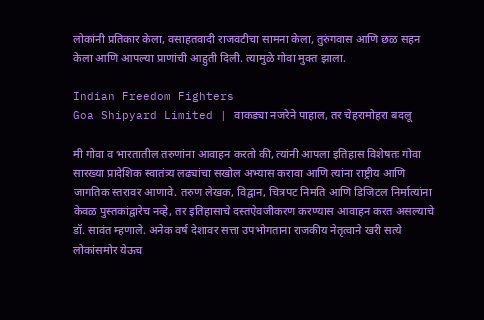लोकांनी प्रतिकार केला, वसाहतवादी राजवटीचा सामना केला, तुरुंगवास आणि छळ सहन केला आणि आपल्या प्राणांची आहुती दिली. त्यामुळे गोवा मुक्त झाला.

Indian Freedom Fighters
Goa Shipyard Limited | वाकड्या नजरेने पाहाल, तर चेहरामोहरा बदलू

मी गोवा व भारतातील तरुणांना आवाहन करतो की, त्यांनी आपला इतिहास विशेषतः गोवा सारख्या प्रादेशिक स्वातंत्र्य लढ्यांचा सखोल अभ्यास करावा आणि त्यांना राष्ट्रीय आणि जागतिक स्तरावर आणावे. तरुण लेखक, विद्वान, चित्रपट निमति आणि डिजिटल निर्मात्यांना केवळ पुस्तकांद्वारेच नव्हे, तर इतिहासाचे दस्तऐवजीकरण करण्यास आवाहन करत असल्याचे डॉ. सावंत म्हणाले. अनेक वर्ष देशावर सत्ता उपभोगताना राजकीय नेतृत्वाने खरी सत्ये लोकांसमोर येऊच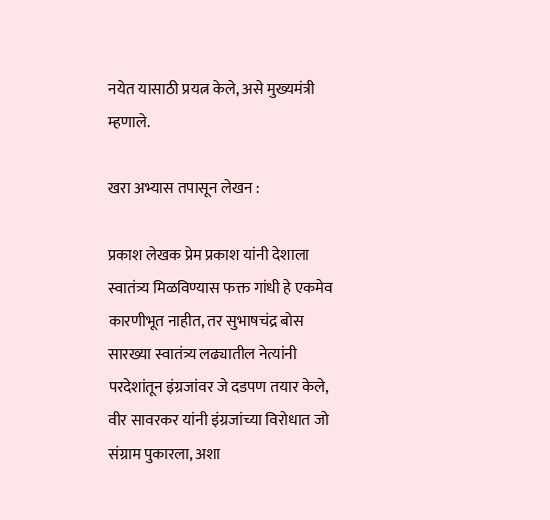नयेत यासाठी प्रयत्न केले, असे मुख्यमंत्री म्हणाले.

खरा अभ्यास तपासून लेखन :

प्रकाश लेखक प्रेम प्रकाश यांनी देशाला स्वातंत्र्य मिळविण्यास फक्त गांधी हे एकमेव कारणीभूत नाहीत, तर सुभाषचंद्र बोस सारख्या स्वातंत्र्य लढ्यातील नेत्यांनी परदेशांतून इंग्रजांवर जे दडपण तयार केले, वीर सावरकर यांनी इंग्रजांच्या विरोधात जो संग्राम पुकारला, अशा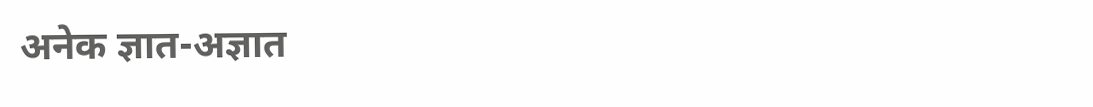अनेक ज्ञात-अज्ञात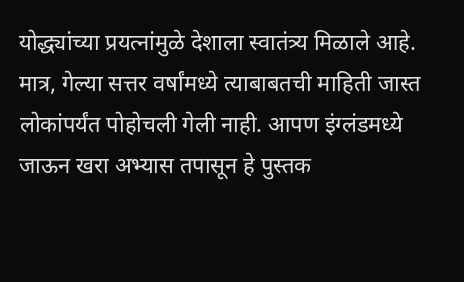योद्ध्यांच्या प्रयत्नांमुळे देशाला स्वातंत्र्य मिळाले आहे. मात्र, गेल्या सत्तर वर्षांमध्ये त्याबाबतची माहिती जास्त लोकांपर्यंत पोहोचली गेली नाही. आपण इंग्लंडमध्ये जाऊन खरा अभ्यास तपासून हे पुस्तक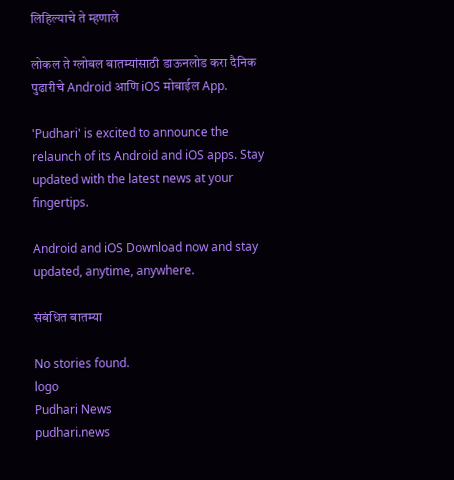लिहिल्याचे ते म्हणाले

लोकल ते ग्लोबल बातम्यांसाठी डाऊनलोड करा दैनिक पुढारीचे Android आणि iOS मोबाईल App.

'Pudhari' is excited to announce the relaunch of its Android and iOS apps. Stay updated with the latest news at your fingertips.

Android and iOS Download now and stay updated, anytime, anywhere.

संबंधित बातम्या

No stories found.
logo
Pudhari News
pudhari.news